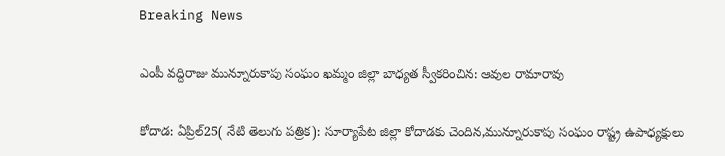Breaking News

ఎంపీ వద్దిరాజు మున్నూరుకాపు సంఘం ఖమ్మం జిల్లా బాధ్యత స్వీకరించిన: ఆవుల రామారావు

కోదాడ: ఏప్రిల్25( నేటి తెలుగు పత్రిక): సూర్యాపేట జిల్లా కోదాడకు చెందిన,మున్నూరుకాపు సంఘం రాష్ట్ర ఉపాధ్యక్షులు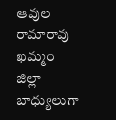ఆవుల రామారావు ఖమ్మం జిల్లా బాధ్యులుగా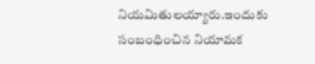నియమితులయ్యారు.ఇందుకు సంబంధించిన నియామక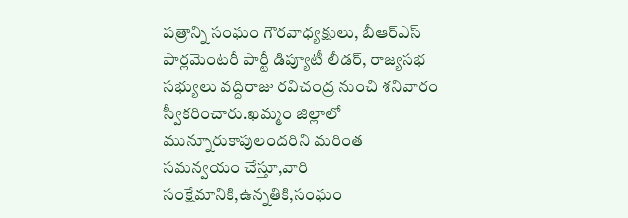పత్రాన్ని సంఘం గౌరవాధ్యక్షులు, బీఆర్ఎస్ పార్లమెంటరీ పార్టీ డిప్యూటీ లీడర్, రాజ్యసభ సభ్యులు వద్దిరాజు రవిచంద్ర నుంచి శనివారం స్వీకరించారు.ఖమ్మం జిల్లాలో మున్నూరుకాపులందరిని మరింత సమన్వయం చేస్తూ,వారి సంక్షేమానికి,ఉన్నతికి,సంఘం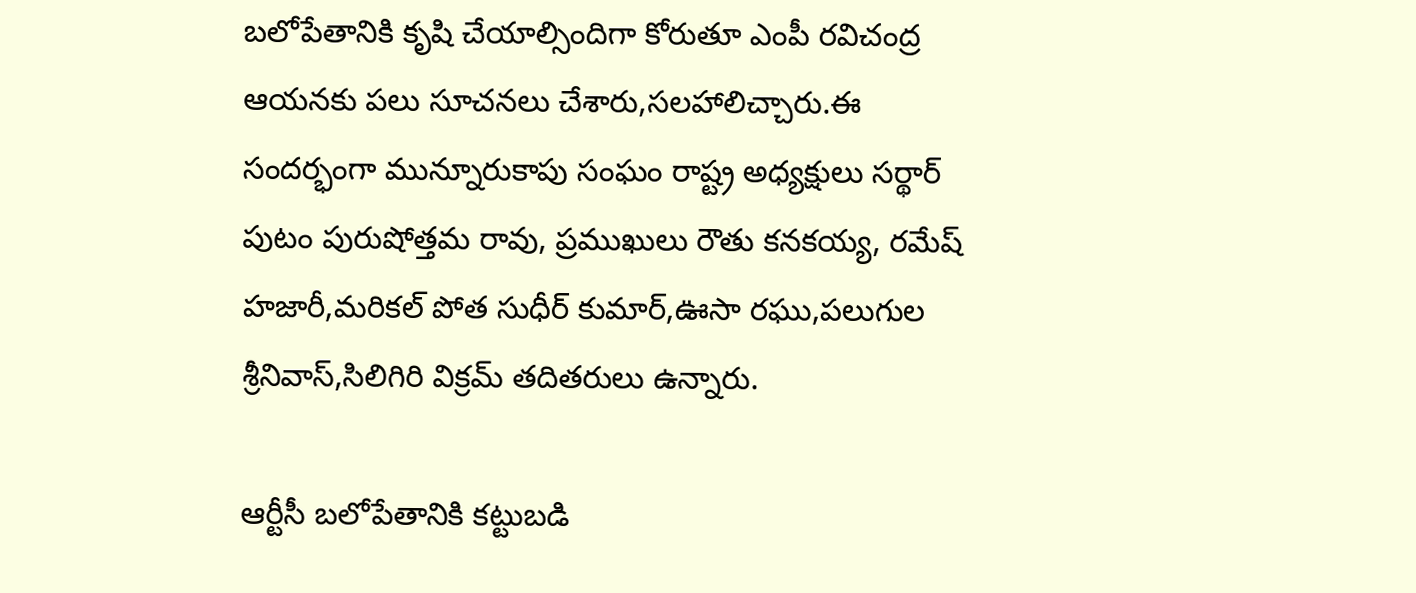బలోపేతానికి కృషి చేయాల్సిందిగా కోరుతూ ఎంపీ రవిచంద్ర ఆయనకు పలు సూచనలు చేశారు,సలహాలిచ్చారు.ఈ సందర్భంగా మున్నూరుకాపు సంఘం రాష్ట్ర అధ్యక్షులు సర్థార్ పుటం పురుషోత్తమ రావు, ప్రముఖులు రౌతు కనకయ్య, రమేష్ హజారీ,మరికల్ పోత సుధీర్ కుమార్,ఊసా రఘు,పలుగుల శ్రీనివాస్,సిలిగిరి విక్రమ్ తదితరులు ఉన్నారు.

ఆర్టీసీ బలోపేతానికి కట్టుబడి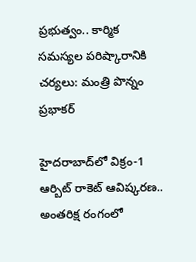ప్రభుత్వం.. కార్మిక సమస్యల పరిష్కారానికి చర్యలు: మంత్రి పొన్నం ప్రభాకర్

హైదరాబాద్‌లో విక్రం-1 ఆర్బిట్ రాకెట్ ఆవిష్కరణ.. అంతరిక్ష రంగంలో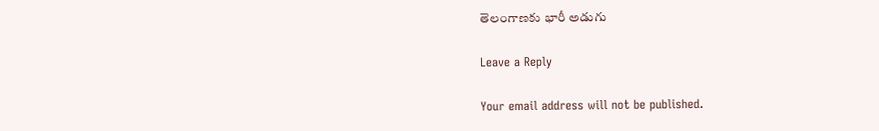తెలంగాణకు భారీ అడుగు

Leave a Reply

Your email address will not be published.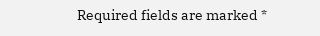Required fields are marked *